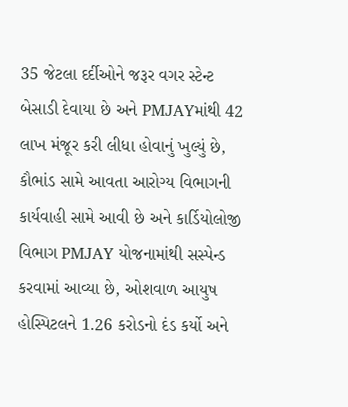35 જેટલા દર્દીઓને જરૂર વગર સ્ટેન્ટ બેસાડી દેવાયા છે અને PMJAYમાંથી 42 લાખ મંજૂર કરી લીધા હોવાનું ખુલ્યું છે, કૌભાંડ સામે આવતા આરોગ્ય વિભાગની કાર્યવાહી સામે આવી છે અને કાર્ડિયોલોજી વિભાગ PMJAY યોજનામાંથી સસ્પેન્ડ કરવામાં આવ્યા છે, ઓશવાળ આયુષ હોસ્પિટલને 1.26 કરોડનો દંડ કર્યો અને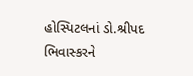હોસ્પિટલનાં ડો.શ્રીપદ ભિવાસ્કરને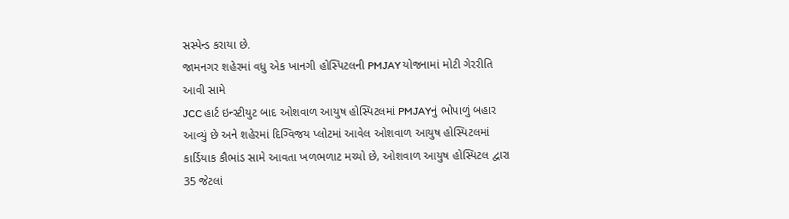સસ્પેન્ડ કરાયા છે.
જામનગર શહેરમાં વધુ એક ખાનગી હોસ્પિટલની PMJAY યોજનામાં મોટી ગેરરીતિ આવી સામે
JCC હાર્ટ ઇન્સ્ટીયુટ બાદ ઓશવાળ આયુષ હોસ્પિટલમાં PMJAYનું ભોપાળું બહાર આવ્યું છે અને શહેરમાં દિગ્વિજય પ્લોટમાં આવેલ ઓશવાળ આયુષ હોસ્પિટલમાં કાર્ડિયાક કૌભાંડ સામે આવતા ખળભળાટ મચ્યો છે, ઓશવાળ આયુષ હોસ્પિટલ દ્વારા 35 જેટલાં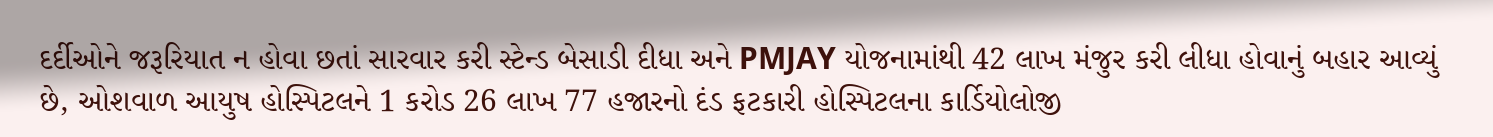દર્દીઓને જરૂરિયાત ન હોવા છતાં સારવાર કરી સ્ટેન્ડ બેસાડી દીધા અને PMJAY યોજનામાંથી 42 લાખ મંજુર કરી લીધા હોવાનું બહાર આવ્યું છે, ઓશવાળ આયુષ હોસ્પિટલને 1 કરોડ 26 લાખ 77 હજારનો દંડ ફટકારી હોસ્પિટલના કાર્ડિયોલોજી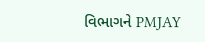વિભાગને PMJAY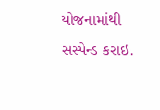યોજનામાંથી સસ્પેન્ડ કરાઇ.